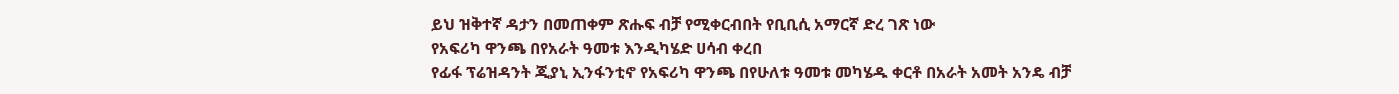ይህ ዝቅተኛ ዳታን በመጠቀም ጽሑፍ ብቻ የሚቀርብበት የቢቢሲ አማርኛ ድረ ገጽ ነው
የአፍሪካ ዋንጫ በየአራት ዓመቱ እንዲካሄድ ሀሳብ ቀረበ
የፊፋ ፕሬዝዳንት ጂያኒ ኢንፋንቲኖ የአፍሪካ ዋንጫ በየሁለቱ ዓመቱ መካሄዱ ቀርቶ በአራት አመት አንዴ ብቻ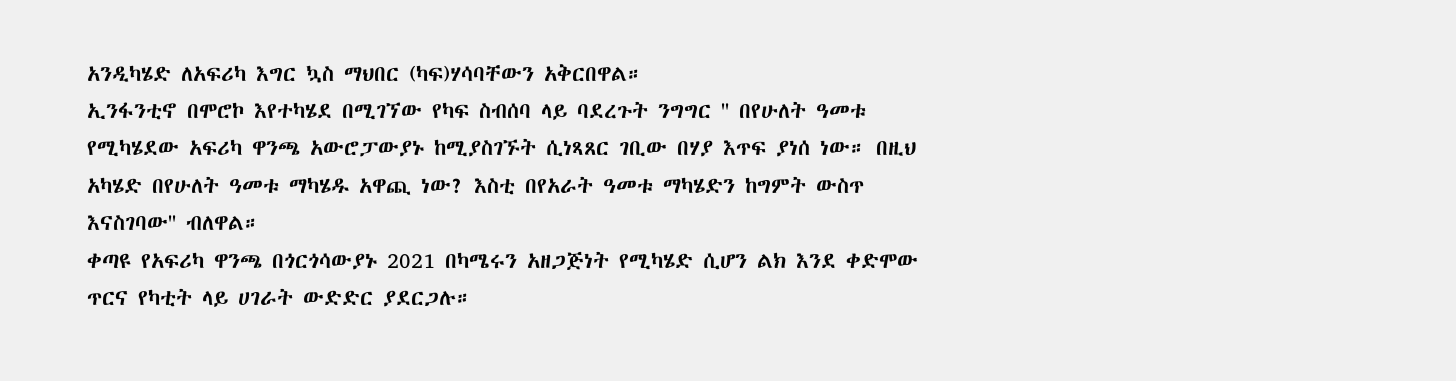አንዲካሄድ ለአፍሪካ እግር ኳስ ማህበር (ካፍ)ሃሳባቸውን አቅርበዋል።
ኢንፋንቲኖ በሞሮኮ እየተካሄደ በሚገኘው የካፍ ስብሰባ ላይ ባደረጉት ንግግር '' በየሁለት ዓመቱ የሚካሄደው አፍሪካ ዋንጫ አውሮፓውያኑ ከሚያስገኙት ሲነጻጸር ገቢው በሃያ እጥፍ ያነሰ ነው። በዚህ አካሄድ በየሁለት ዓመቱ ማካሄዱ አዋጪ ነው? እስቲ በየአራት ዓመቱ ማካሄድን ከግምት ውስጥ እናስገባው'' ብለዋል።
ቀጣዩ የአፍሪካ ዋንጫ በጎርጎሳውያኑ 2021 በካሜሩን አዘጋጅነት የሚካሄድ ሲሆን ልክ እንደ ቀድሞው ጥርና የካቲት ላይ ሀገራት ውድድር ያደርጋሉ።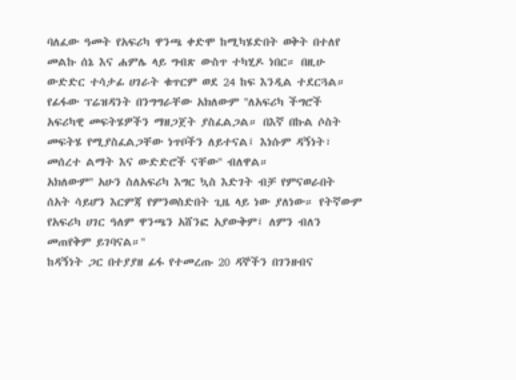ባለፈው ዓመት የአፍሪካ ዋንጫ ቀድሞ ከሚካሄድበት ወቅት በተለየ መልኩ ሰኔ እና ሐምሌ ላይ ግብጽ ውስጥ ተካሂዶ ነበር። በዚሁ ውድድር ተሳታፊ ሀገራት ቁጥርም ወደ 24 ከፍ እንዲል ተደርጓል።
የፊፋው ፕሬዝዳንት በንግግራቸው አክለውም ''ለአፍሪካ ችግሮች አፍሪካዊ መፍትሄዎችን ማዘጋጀት ያስፈልጋል። በእኛ በኩል ሶስት መፍትሄ የሚያስፈልጋቸው ነጥቦችን ለይተናል፤ እነሱም ዳኝነት፣ መሰረተ ልማት እና ውድድሮች ናቸው'' ብለዋል።
አክለውም'' አሁን ስለአፍሪካ እግር ኳስ እድገት ብቻ የምናወራበት ሰአት ሳይሆን እርምጃ የምንወስድበት ጊዜ ላይ ነው ያለነው። የትኛውም የአፍሪካ ሀገር ዓለም ዋንጫን አሸንፎ አያውቅም፤ ለምን ብለን መጠየቅም ይገባናል።''
ከዳኝነት ጋር በተያያዘ ፊፋ የተመረጡ 20 ዳኞችን በገንዘብና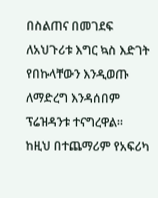በስልጠና በመገደፍ ለአህጉሪቱ እግር ኳስ እድገት የበኩላቸውን እንዲወጡ ለማድረግ እንዳሰበም ፕሬዝዳንቱ ተናግረዋል።
ከዚህ በተጨማሪም የአፍሪካ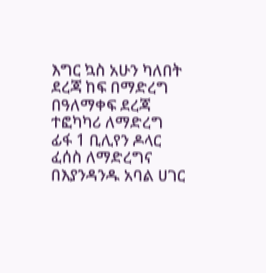እግር ኳስ አሁን ካለበት ደረጃ ከፍ በማድረግ በዓለማቀፍ ደረጃ ተፎካካሪ ለማድረግ ፊፋ 1 ቢሊየን ዶላር ፈሰስ ለማድረግና በእያንዳንዱ አባል ሀገር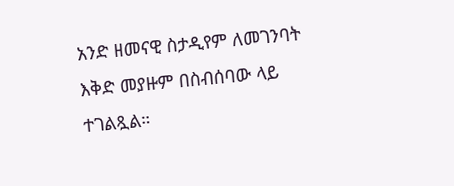አንድ ዘመናዊ ስታዲየም ለመገንባት እቅድ መያዙም በስብሰባው ላይ ተገልጿል።